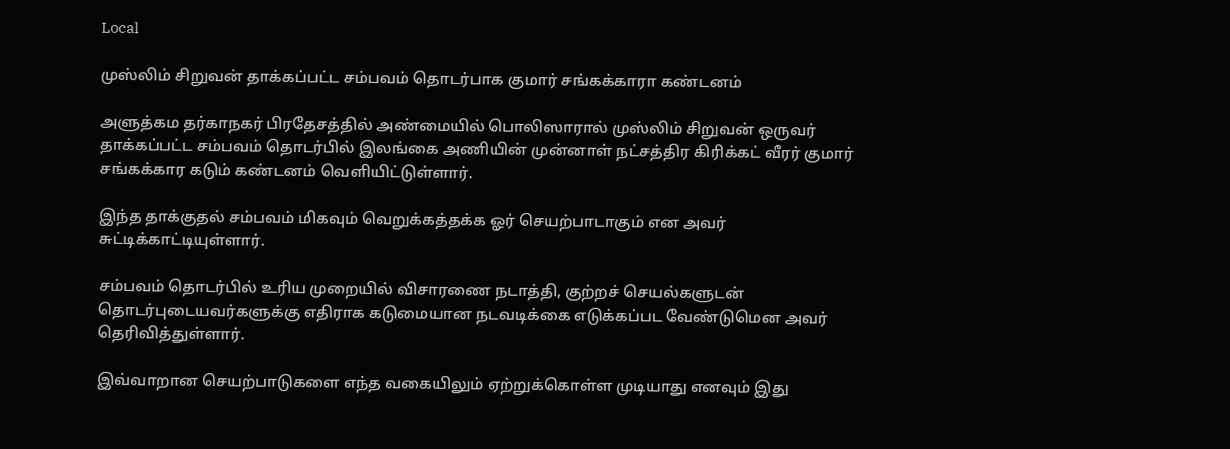Local

முஸ்லிம் சிறுவன் தாக்கப்பட்ட சம்பவம் தொடர்பாக குமார் சங்கக்காரா கண்டனம்

அளுத்கம தர்காநகர் பிரதேசத்தில் அண்மையில் பொலிஸாரால் முஸ்லிம் சிறுவன் ஒருவர் தாக்கப்பட்ட சம்பவம் தொடர்பில் இலங்கை அணியின் முன்னாள் நட்சத்திர கிரிக்கட் வீரர் குமார் சங்கக்கார கடும் கண்டனம் வெளியிட்டுள்ளார்.

இந்த தாக்குதல் சம்பவம் மிகவும் வெறுக்கத்தக்க ஓர் செயற்பாடாகும் என அவர் சுட்டிக்காட்டியுள்ளார்.

சம்பவம் தொடர்பில் உரிய முறையில் விசாரணை நடாத்தி, குற்றச் செயல்களுடன் தொடர்புடையவர்களுக்கு எதிராக கடுமையான நடவடிக்கை எடுக்கப்பட வேண்டுமென அவர் தெரிவித்துள்ளார்.

இவ்வாறான செயற்பாடுகளை எந்த வகையிலும் ஏற்றுக்கொள்ள முடியாது எனவும் இது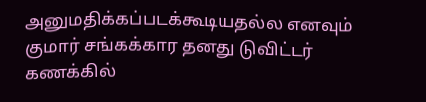அனுமதிக்கப்படக்கூடியதல்ல எனவும் குமார் சங்கக்கார தனது டுவிட்டர் கணக்கில்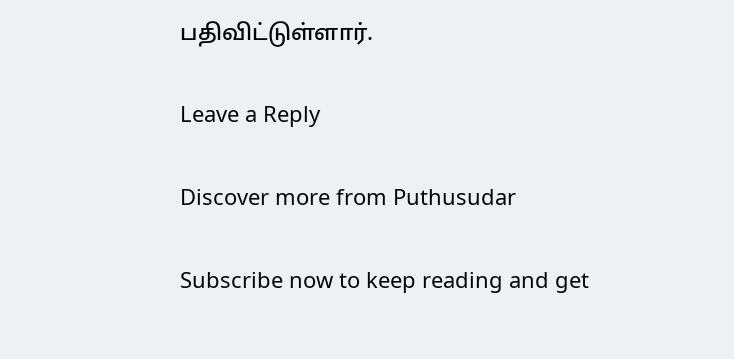பதிவிட்டுள்ளார்.

Leave a Reply

Discover more from Puthusudar

Subscribe now to keep reading and get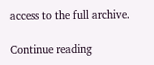access to the full archive.

Continue reading